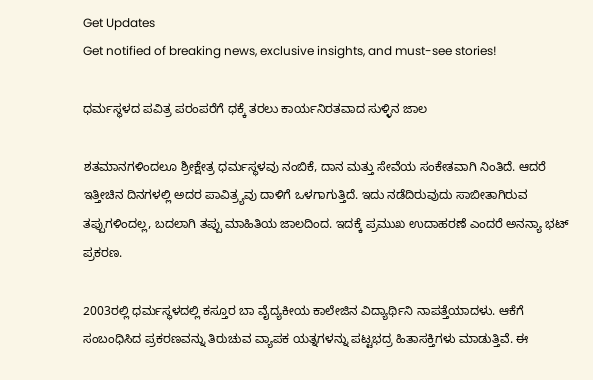Get Updates
Get notified of breaking news, exclusive insights, and must-see stories!

ಧರ್ಮಸ್ಥಳದ ಪವಿತ್ರ ಪರಂಪರೆಗೆ ಧಕ್ಕೆ ತರಲು ಕಾರ್ಯನಿರತವಾದ ಸುಳ್ಳಿನ ಜಾಲ

ಶತಮಾನಗಳಿಂದಲೂ ಶ್ರೀಕ್ಷೇತ್ರ ಧರ್ಮಸ್ಥಳವು ನಂಬಿಕೆ, ದಾನ ಮತ್ತು ಸೇವೆಯ ಸಂಕೇತವಾಗಿ ನಿಂತಿದೆ. ಆದರೆ ಇತ್ತೀಚಿನ ದಿನಗಳಲ್ಲಿ ಅದರ ಪಾವಿತ್ರ್ಯವು ದಾಳಿಗೆ ಒಳಗಾಗುತ್ತಿದೆ. ಇದು ನಡೆದಿರುವುದು ಸಾಬೀತಾಗಿರುವ ತಪ್ಪುಗಳಿಂದಲ್ಲ, ಬದಲಾಗಿ ತಪ್ಪು ಮಾಹಿತಿಯ ಜಾಲದಿಂದ. ಇದಕ್ಕೆ ಪ್ರಮುಖ ಉದಾಹರಣೆ ಎಂದರೆ ಅನನ್ಯಾ ಭಟ್ ಪ್ರಕರಣ.

2003ರಲ್ಲಿ ಧರ್ಮಸ್ಥಳದಲ್ಲಿ ಕಸ್ತೂರ ಬಾ ವೈದ್ಯಕೀಯ ಕಾಲೇಜಿನ ವಿದ್ಯಾರ್ಥಿನಿ ನಾಪತ್ತೆಯಾದಳು. ಆಕೆಗೆ ಸಂಬಂಧಿಸಿದ ಪ್ರಕರಣವನ್ನು ತಿರುಚುವ ವ್ಯಾಪಕ ಯತ್ನಗಳನ್ನು ಪಟ್ಟಭದ್ರ ಹಿತಾಸಕ್ತಿಗಳು ಮಾಡುತ್ತಿವೆ. ಈ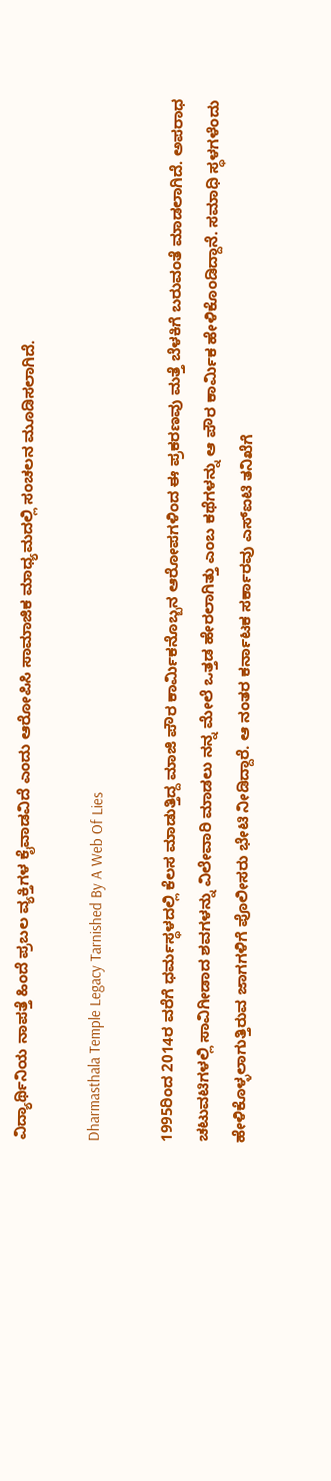ವಿದ್ಯಾರ್ಥಿನಿಯ ನಾಪತ್ತೆ ಹಿಂದೆ ಪ್ರಬಲ ವ್ಯಕ್ತಿಗಳ ಕೈವಾಡವಿದೆ ಎಂದು ಆರೋಪಿಸಿ ಸಾಮಾಜಿಕ ಮಾಧ್ಯಮದಲ್ಲಿ ಸಂಚಲನ ಮೂಡಿಸಲಾಗಿದೆ.

Dharmasthala Temple Legacy Tarnished By A Web Of Lies

1995ರಿಂದ 2014ರ ವರೆಗೆ ಧರ್ಮಸ್ಥಳದಲ್ಲಿ ಕೆಲಸ ಮಾಡುತ್ತಿದ್ದ ಮಾಜಿ ಪೌರ ಕಾರ್ಮಿಕನೊಬ್ಬನ ಆರೋಪಗಳಿಂದ ಈ ಪ್ರಕರಣವು ಮತ್ತೆ ಬೆಳಕಿಗೆ ಬರುವಂತೆ ಮಾಡಲಾಗಿದೆ. ಅಪರಾಧ ಚಟುವಟಿಗಳಲ್ಲಿ ಸಾವಿಗೀಡಾದ ಶವಗಳನ್ನು ವಿಲೇವಾರಿ ಮಾಡಲು ನನ್ನ ಮೇಲೆ ಒತ್ತಡ ಹೇರಲಾಗಿತ್ತು ಎಂಬ ಕಥೆಗಳನ್ನು ಆ ಪೌರ ಕಾರ್ಮಿಕ ಹೇಳಿಕೊಂಡಿದ್ದಾನೆ. ಸಮಾಧಿ ಸ್ಥಳಗಳೆಂದು ಹೇಳಿಕೊಳ್ಳಲಾಗುತ್ತಿರುವ ಜಾಗಗಳಿಗೆ ಪೊಲೀಸರು ಭೇಟಿ ನೀಡಿದ್ದಾರೆ. ಆ ನಂತರ ಕರ್ನಾಟಕ ಸರ್ಕಾರವು ಎಸ್‌ಐಟಿ ತನಿಖೆಗೆ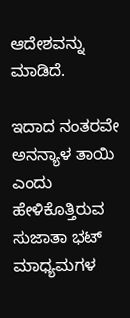ಆದೇಶವನ್ನು ಮಾಡಿದೆ.

ಇದಾದ ನಂತರವೇ ಅನನ್ಯಾಳ ತಾಯಿ ಎಂದು ಹೇಳಿಕೊತ್ತಿರುವ ಸುಜಾತಾ ಭಟ್ ಮಾಧ್ಯಮಗಳ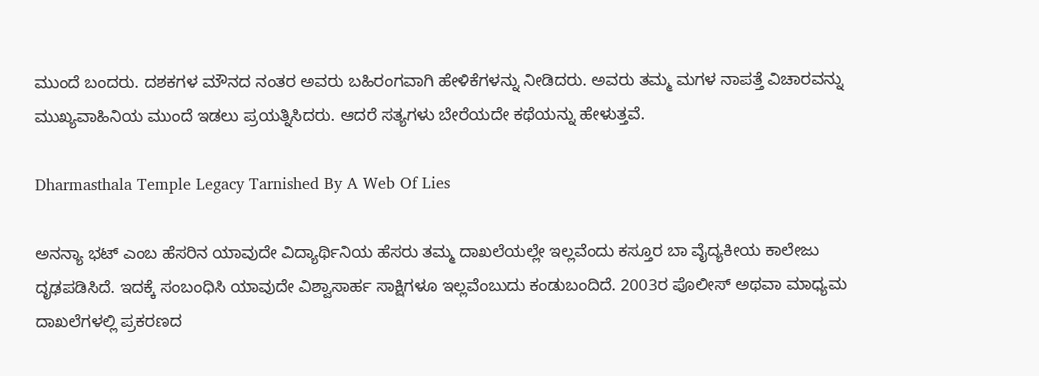ಮುಂದೆ ಬಂದರು. ದಶಕಗಳ ಮೌನದ ನಂತರ ಅವರು ಬಹಿರಂಗವಾಗಿ ಹೇಳಿಕೆಗಳನ್ನು ನೀಡಿದರು. ಅವರು ತಮ್ಮ ಮಗಳ ನಾಪತ್ತೆ ವಿಚಾರವನ್ನು ಮುಖ್ಯವಾಹಿನಿಯ ಮುಂದೆ ಇಡಲು ಪ್ರಯತ್ನಿಸಿದರು. ಆದರೆ ಸತ್ಯಗಳು ಬೇರೆಯದೇ ಕಥೆಯನ್ನು ಹೇಳುತ್ತವೆ.

Dharmasthala Temple Legacy Tarnished By A Web Of Lies

ಅನನ್ಯಾ ಭಟ್ ಎಂಬ ಹೆಸರಿನ ಯಾವುದೇ ವಿದ್ಯಾರ್ಥಿನಿಯ ಹೆಸರು ತಮ್ಮ ದಾಖಲೆಯಲ್ಲೇ ಇಲ್ಲವೆಂದು ಕಸ್ತೂರ ಬಾ ವೈದ್ಯಕೀಯ ಕಾಲೇಜು ದೃಢಪಡಿಸಿದೆ. ಇದಕ್ಕೆ ಸಂಬಂಧಿಸಿ ಯಾವುದೇ ವಿಶ್ವಾಸಾರ್ಹ ಸಾಕ್ಷಿಗಳೂ ಇಲ್ಲವೆಂಬುದು ಕಂಡುಬಂದಿದೆ. 2003ರ ಪೊಲೀಸ್ ಅಥವಾ ಮಾಧ್ಯಮ ದಾಖಲೆಗಳಲ್ಲಿ ಪ್ರಕರಣದ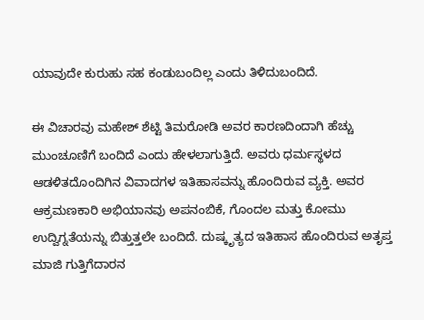ಯಾವುದೇ ಕುರುಹು ಸಹ ಕಂಡುಬಂದಿಲ್ಲ ಎಂದು ತಿಳಿದುಬಂದಿದೆ.

ಈ ವಿಚಾರವು ಮಹೇಶ್ ಶೆಟ್ಟಿ ತಿಮರೋಡಿ ಅವರ ಕಾರಣದಿಂದಾಗಿ ಹೆಚ್ಚು ಮುಂಚೂಣಿಗೆ ಬಂದಿದೆ ಎಂದು ಹೇಳಲಾಗುತ್ತಿದೆ. ಅವರು ಧರ್ಮಸ್ಥಳದ ಆಡಳಿತದೊಂದಿಗಿನ ವಿವಾದಗಳ ಇತಿಹಾಸವನ್ನು ಹೊಂದಿರುವ ವ್ಯಕ್ತಿ. ಅವರ ಆಕ್ರಮಣಕಾರಿ ಅಭಿಯಾನವು ಅಪನಂಬಿಕೆ, ಗೊಂದಲ ಮತ್ತು ಕೋಮು ಉದ್ವಿಗ್ನತೆಯನ್ನು ಬಿತ್ತುತ್ತಲೇ ಬಂದಿದೆ. ದುಷ್ಕೃತ್ಯದ ಇತಿಹಾಸ ಹೊಂದಿರುವ ಅತೃಪ್ತ ಮಾಜಿ ಗುತ್ತಿಗೆದಾರನ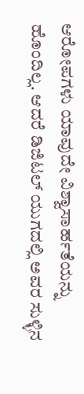ಆರೋಪಗಳು ಯಾವುದೇ ವಿಶ್ವಾಸಾರ್ಹತೆಯನ್ನು ಹೊಂದಿಲ್ಲ. ಆದರೆ ಡಿಜಿಟಲ್ ಯುಗದಲ್ಲಿ ಅವರ ಸುಳ್ಳಿನ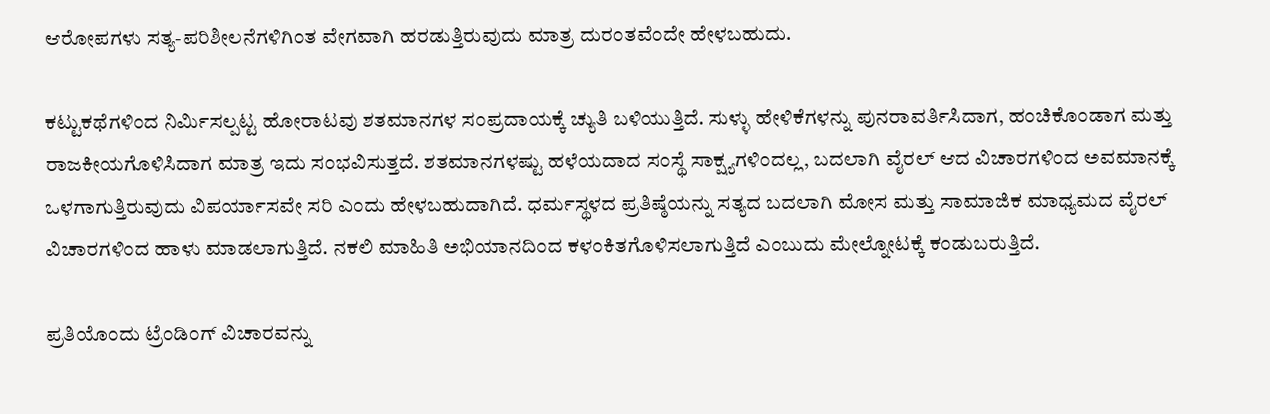ಆರೋಪಗಳು ಸತ್ಯ-ಪರಿಶೀಲನೆಗಳಿಗಿಂತ ವೇಗವಾಗಿ ಹರಡುತ್ತಿರುವುದು ಮಾತ್ರ ದುರಂತವೆಂದೇ ಹೇಳಬಹುದು.

ಕಟ್ಟುಕಥೆಗಳಿಂದ ನಿರ್ಮಿಸಲ್ಪಟ್ಟ ಹೋರಾಟವು ಶತಮಾನಗಳ ಸಂಪ್ರದಾಯಕ್ಕೆ ಚ್ಯುತಿ ಬಳಿಯುತ್ತಿದೆ. ಸುಳ್ಳು ಹೇಳಿಕೆಗಳನ್ನು ಪುನರಾವರ್ತಿಸಿದಾಗ, ಹಂಚಿಕೊಂಡಾಗ ಮತ್ತು ರಾಜಕೀಯಗೊಳಿಸಿದಾಗ ಮಾತ್ರ ಇದು ಸಂಭವಿಸುತ್ತದೆ. ಶತಮಾನಗಳಷ್ಟು ಹಳೆಯದಾದ ಸಂಸ್ಥೆ ಸಾಕ್ಷ್ಯಗಳಿಂದಲ್ಲ, ಬದಲಾಗಿ ವೈರಲ್ ಆದ ವಿಚಾರಗಳಿಂದ ಅವಮಾನಕ್ಕೆ ಒಳಗಾಗುತ್ತಿರುವುದು ವಿಪರ್ಯಾಸವೇ ಸರಿ ಎಂದು ಹೇಳಬಹುದಾಗಿದೆ. ಧರ್ಮಸ್ಥಳದ ಪ್ರತಿಷ್ಠೆಯನ್ನು ಸತ್ಯದ ಬದಲಾಗಿ ಮೋಸ ಮತ್ತು ಸಾಮಾಜಿಕ ಮಾಧ್ಯಮದ ವೈರಲ್‌ ವಿಚಾರಗಳಿಂದ ಹಾಳು ಮಾಡಲಾಗುತ್ತಿದೆ. ನಕಲಿ ಮಾಹಿತಿ ಅಭಿಯಾನದಿಂದ ಕಳಂಕಿತಗೊಳಿಸಲಾಗುತ್ತಿದೆ ಎಂಬುದು ಮೇಲ್ನೋಟಕ್ಕೆ ಕಂಡುಬರುತ್ತಿದೆ.

ಪ್ರತಿಯೊಂದು ಟ್ರೆಂಡಿಂಗ್ ವಿಚಾರವನ್ನು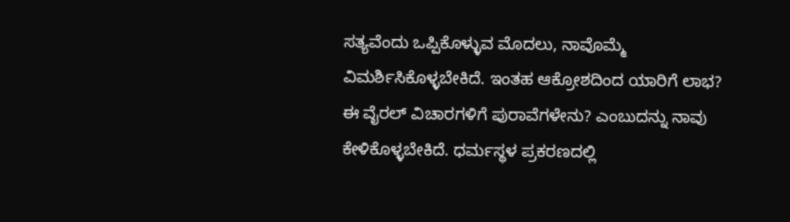ಸತ್ಯವೆಂದು ಒಪ್ಪಿಕೊಳ್ಳುವ ಮೊದಲು, ನಾವೊಮ್ಮೆ ವಿಮರ್ಶಿಸಿಕೊಳ್ಳಬೇಕಿದೆ. ಇಂತಹ ಆಕ್ರೋಶದಿಂದ ಯಾರಿಗೆ ಲಾಭ? ಈ ವೈರಲ್‌ ವಿಚಾರಗಳಿಗೆ ಪುರಾವೆಗಳೇನು? ಎಂಬುದನ್ನು ನಾವು ಕೇಳಿಕೊಳ್ಳಬೇಕಿದೆ. ಧರ್ಮಸ್ಥಳ ಪ್ರಕರಣದಲ್ಲಿ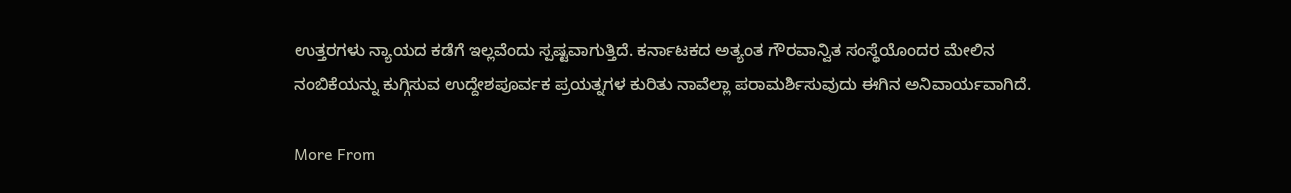ಉತ್ತರಗಳು ನ್ಯಾಯದ ಕಡೆಗೆ ಇಲ್ಲವೆಂದು ಸ್ಪಷ್ಟವಾಗುತ್ತಿದೆ. ಕರ್ನಾಟಕದ ಅತ್ಯಂತ ಗೌರವಾನ್ವಿತ ಸಂಸ್ಥೆಯೊಂದರ ಮೇಲಿನ ನಂಬಿಕೆಯನ್ನು ಕುಗ್ಗಿಸುವ ಉದ್ದೇಶಪೂರ್ವಕ ಪ್ರಯತ್ನಗಳ ಕುರಿತು ನಾವೆಲ್ಲಾ ಪರಾಮರ್ಶಿಸುವುದು ಈಗಿನ ಅನಿವಾರ್ಯವಾಗಿದೆ.

More From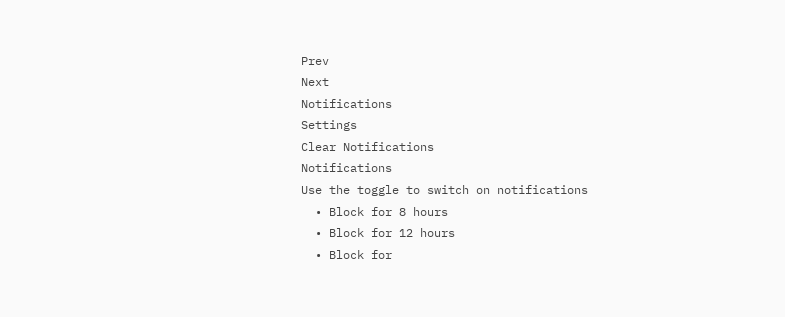Prev
Next
Notifications
Settings
Clear Notifications
Notifications
Use the toggle to switch on notifications
  • Block for 8 hours
  • Block for 12 hours
  • Block for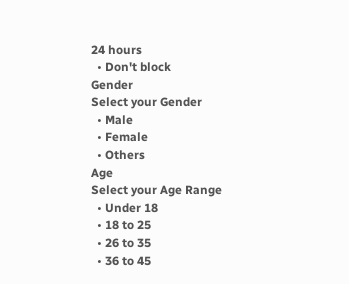24 hours
  • Don't block
Gender
Select your Gender
  • Male
  • Female
  • Others
Age
Select your Age Range
  • Under 18
  • 18 to 25
  • 26 to 35
  • 36 to 45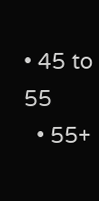• 45 to 55
  • 55+